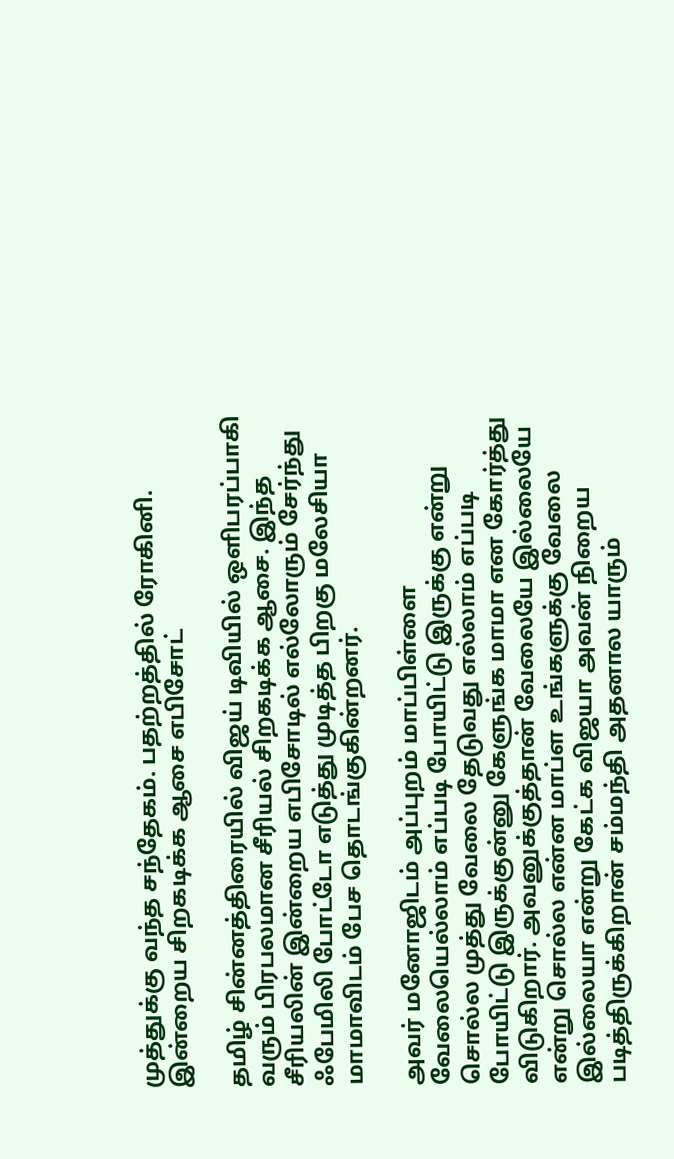முத்துக்கு வந்த சந்தேகம். பதற்றத்தில் ரோகினி. இன்றைய சிறகடிக்க ஆசை எபிசோட்

தமிழ் சின்னத்திரையில் விஜய் டிவியில் ஒளிபரப்பாகி வரும் பிரபலமான சீரியல் சிறகடிக்க ஆசை. இந்த சீரியலின் இன்றைய எபிசோடில் எல்லோரும் சேர்ந்து ஃபேமிலி போட்டோ எடுத்து முடித்த பிறகு மலேசியா மாமாவிடம் பேச தொடங்குகின்றனர்.

அவர் மனோஜிடம் அப்புறம் மாப்பிள்ளை வேலையெல்லாம் எப்படி போயிட்டு இருக்கு என்று சொல்ல முத்து வேலை தேடுவது எல்லாம் எப்படி போயிட்டு இருக்குன்னு கேளுங்க மாமா என கோர்த்து விடுகிறார். அவனுக்குத்தான் வேலையே இல்லையே என்று சொல்ல என்ன மாப்ள உங்களுக்கு வேலை இல்லையா என்று கேட்க விஜயா அவன் நிறைய படித்திருக்கிறான் சம்மந்தி அதனால யாரும்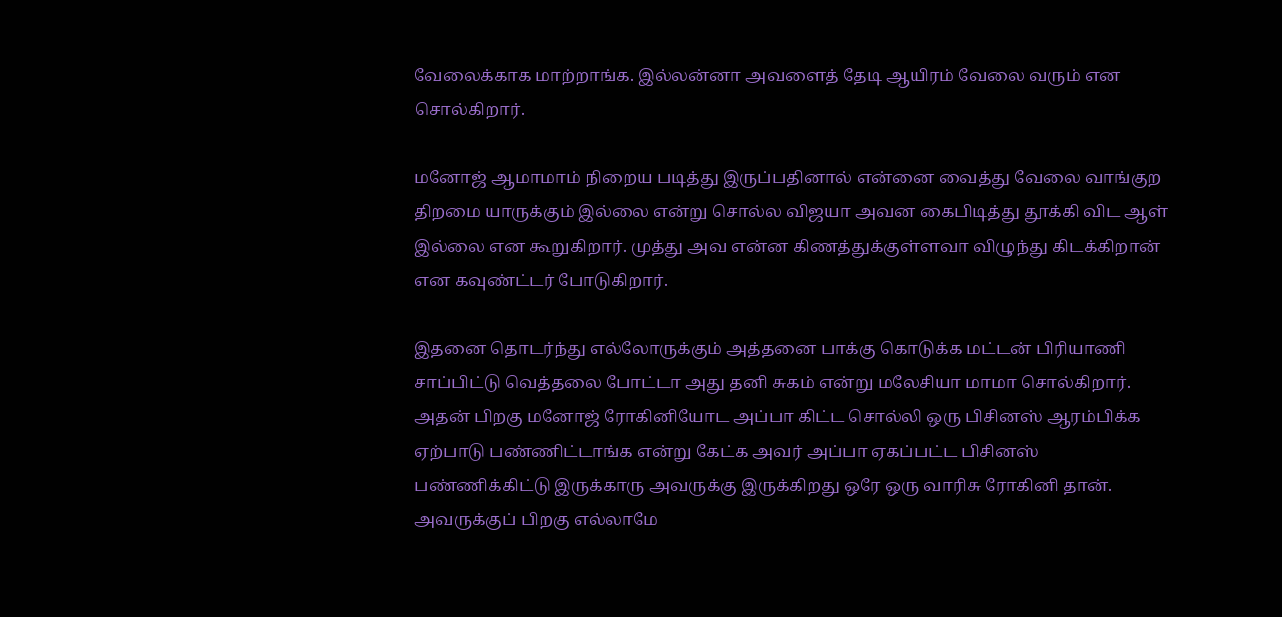வேலைக்காக மாற்றாங்க. இல்லன்னா அவளைத் தேடி ஆயிரம் வேலை வரும் என சொல்கிறார்.

மனோஜ் ஆமாமாம் நிறைய படித்து இருப்பதினால் என்னை வைத்து வேலை வாங்குற திறமை யாருக்கும் இல்லை என்று சொல்ல விஜயா அவன கைபிடித்து தூக்கி விட ஆள் இல்லை என கூறுகிறார். முத்து அவ என்ன கிணத்துக்குள்ளவா விழுந்து கிடக்கிறான் என கவுண்ட்டர் போடுகிறார்.

இதனை தொடர்ந்து எல்லோருக்கும் அத்தனை பாக்கு கொடுக்க மட்டன் பிரியாணி சாப்பிட்டு வெத்தலை போட்டா அது தனி சுகம் என்று மலேசியா மாமா சொல்கிறார். அதன் பிறகு மனோஜ் ரோகினியோட அப்பா கிட்ட சொல்லி ஒரு பிசினஸ் ஆரம்பிக்க ஏற்பாடு பண்ணிட்டாங்க என்று கேட்க அவர் அப்பா ஏகப்பட்ட பிசினஸ் பண்ணிக்கிட்டு இருக்காரு அவருக்கு இருக்கிறது ஒரே ஒரு வாரிசு ரோகினி தான். அவருக்குப் பிறகு எல்லாமே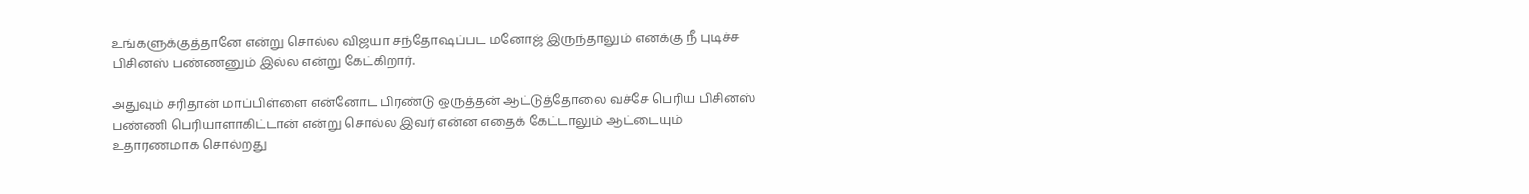உங்களுக்குத்தானே என்று சொல்ல விஜயா சந்தோஷப்பட மனோஜ் இருந்தாலும் எனக்கு நீ புடிச்ச பிசினஸ் பண்ணனும் இல்ல என்று கேட்கிறார்.

அதுவும் சரிதான் மாப்பிள்ளை என்னோட பிரண்டு ஒருத்தன் ஆட்டுத்தோலை வச்சே பெரிய பிசினஸ் பண்ணி பெரியாளாகிட்டான் என்று சொல்ல இவர் என்ன எதைக் கேட்டாலும் ஆட்டையும் உதாரணமாக சொல்றது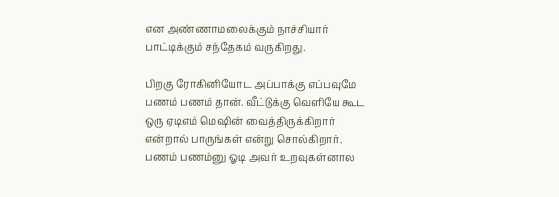என அண்ணாமலைக்கும் நாச்சியார் பாட்டிக்கும் சந்தேகம் வருகிறது.

பிறகு ரோகினியோட அப்பாக்கு எப்பவுமே பணம் பணம் தான். வீட்டுக்கு வெளியே கூட ஒரு ஏடிஎம் மெஷின் வைத்திருக்கிறார் என்றால் பாருங்கள் என்று சொல்கிறார். பணம் பணம்னு ஓடி அவர் உறவுகள்னால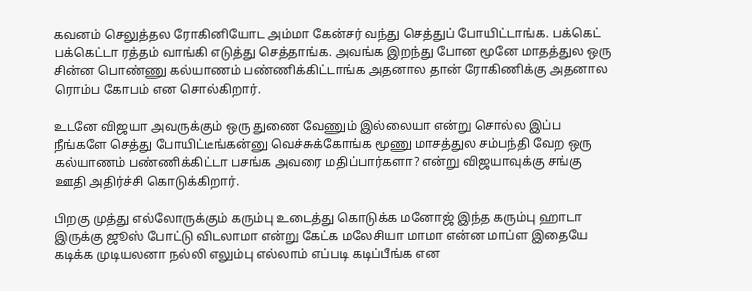கவனம் செலுத்தல ரோகினியோட அம்மா கேன்சர் வந்து செத்துப் போயிட்டாங்க. பக்கெட் பக்கெட்டா ரத்தம் வாங்கி எடுத்து செத்தாங்க. அவங்க இறந்து போன மூனே மாதத்துல ஒரு சின்ன பொண்ணு கல்யாணம் பண்ணிக்கிட்டாங்க அதனால தான் ரோகிணிக்கு அதனால ரொம்ப கோபம் என சொல்கிறார்.

உடனே விஜயா அவருக்கும் ஒரு துணை வேணும் இல்லையா என்று சொல்ல இப்ப நீங்களே செத்து போயிட்டீங்கன்னு வெச்சுக்கோங்க மூணு மாசத்துல சம்பந்தி வேற ஒரு கல்யாணம் பண்ணிக்கிட்டா பசங்க அவரை மதிப்பார்களா? என்று விஜயாவுக்கு சங்கு ஊதி அதிர்ச்சி கொடுக்கிறார்.

பிறகு முத்து எல்லோருக்கும் கரும்பு உடைத்து கொடுக்க மனோஜ் இந்த கரும்பு ஹாடா இருக்கு ஜூஸ் போட்டு விடலாமா என்று கேட்க மலேசியா மாமா என்ன மாப்ள இதையே கடிக்க முடியலனா நல்லி எலும்பு எல்லாம் எப்படி கடிப்பீங்க என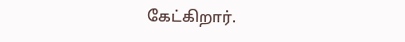கேட்கிறார்.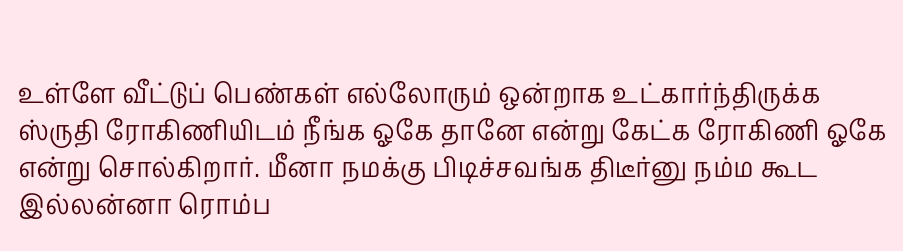உள்ளே வீட்டுப் பெண்கள் எல்லோரும் ஒன்றாக உட்கார்ந்திருக்க ஸ்ருதி ரோகிணியிடம் நீங்க ஓகே தானே என்று கேட்க ரோகிணி ஓகே என்று சொல்கிறார். மீனா நமக்கு பிடிச்சவங்க திடீர்னு நம்ம கூட இல்லன்னா ரொம்ப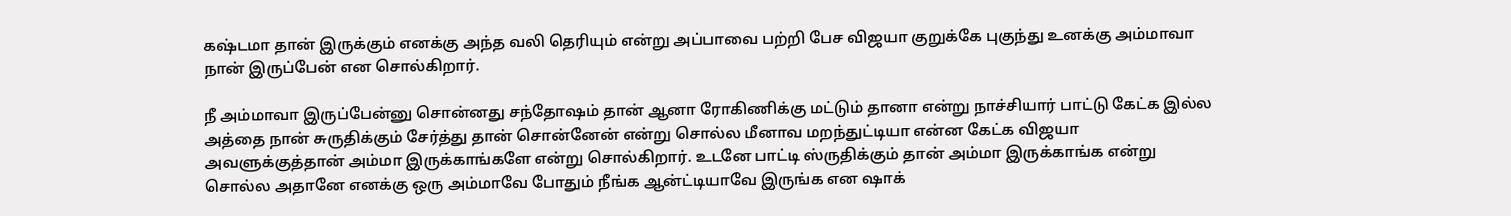கஷ்டமா தான் இருக்கும் எனக்கு அந்த வலி தெரியும் என்று அப்பாவை பற்றி பேச விஜயா குறுக்கே புகுந்து உனக்கு அம்மாவா நான் இருப்பேன் என சொல்கிறார்.

நீ அம்மாவா இருப்பேன்னு சொன்னது சந்தோஷம் தான் ஆனா ரோகிணிக்கு மட்டும் தானா என்று நாச்சியார் பாட்டு கேட்க இல்ல அத்தை நான் சுருதிக்கும் சேர்த்து தான் சொன்னேன் என்று சொல்ல மீனாவ மறந்துட்டியா என்ன கேட்க விஜயா அவளுக்குத்தான் அம்மா இருக்காங்களே என்று சொல்கிறார். உடனே பாட்டி ஸ்ருதிக்கும் தான் அம்மா இருக்காங்க என்று சொல்ல அதானே எனக்கு ஒரு அம்மாவே போதும் நீங்க ஆன்ட்டியாவே இருங்க என ஷாக்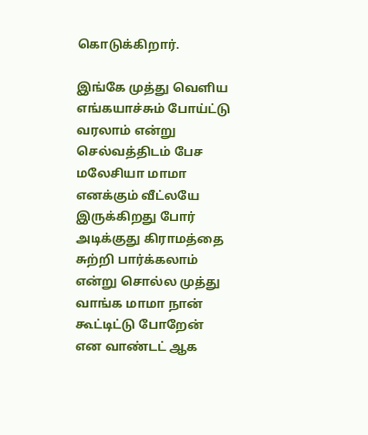கொடுக்கிறார்.

இங்கே முத்து வெளிய எங்கயாச்சும் போய்ட்டு வரலாம் என்று செல்வத்திடம் பேச மலேசியா மாமா எனக்கும் வீட்லயே இருக்கிறது போர் அடிக்குது கிராமத்தை சுற்றி பார்க்கலாம் என்று சொல்ல முத்து வாங்க மாமா நான் கூட்டிட்டு போறேன் என வாண்டட் ஆக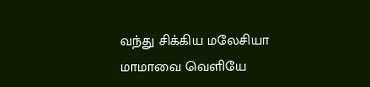வந்து சிக்கிய மலேசியா மாமாவை வெளியே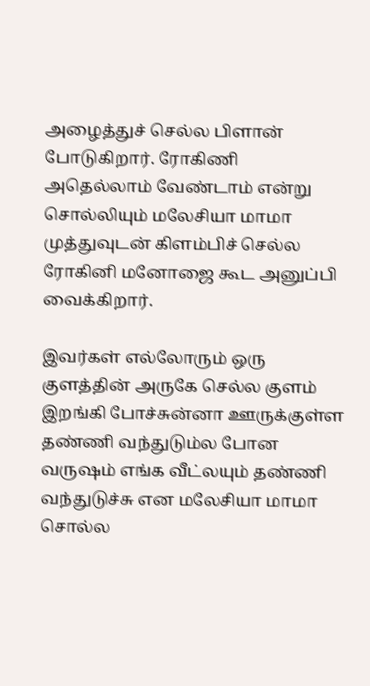அழைத்துச் செல்ல பிளான் போடுகிறார். ரோகிணி அதெல்லாம் வேண்டாம் என்று சொல்லியும் மலேசியா மாமா முத்துவுடன் கிளம்பிச் செல்ல ரோகினி மனோஜை கூட அனுப்பி வைக்கிறார்.

இவர்கள் எல்லோரும் ஒரு குளத்தின் அருகே செல்ல குளம் இறங்கி போச்சுன்னா ஊருக்குள்ள தண்ணி வந்துடும்ல போன வருஷம் எங்க வீட்லயும் தண்ணி வந்துடுச்சு என மலேசியா மாமா சொல்ல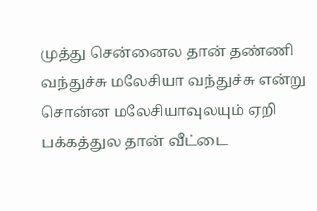முத்து சென்னைல தான் தண்ணி வந்துச்சு மலேசியா வந்துச்சு என்று சொன்ன மலேசியாவுலயும் ஏறி பக்கத்துல தான் வீட்டை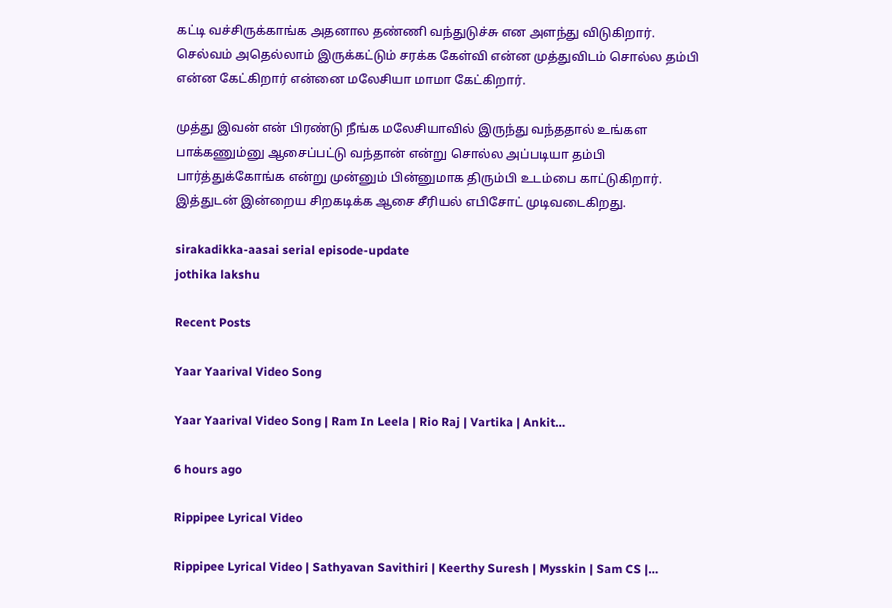கட்டி வச்சிருக்காங்க அதனால தண்ணி வந்துடுச்சு என அளந்து விடுகிறார். செல்வம் அதெல்லாம் இருக்கட்டும் சரக்க கேள்வி என்ன முத்துவிடம் சொல்ல தம்பி என்ன கேட்கிறார் என்னை மலேசியா மாமா கேட்கிறார்.

முத்து இவன் என் பிரண்டு நீங்க மலேசியாவில் இருந்து வந்ததால் உங்கள பாக்கணும்னு ஆசைப்பட்டு வந்தான் என்று சொல்ல அப்படியா தம்பி பார்த்துக்கோங்க என்று முன்னும் பின்னுமாக திரும்பி உடம்பை காட்டுகிறார். இத்துடன் இன்றைய சிறகடிக்க ஆசை சீரியல் எபிசோட் முடிவடைகிறது.

sirakadikka-aasai serial episode-update
jothika lakshu

Recent Posts

Yaar Yaarival Video Song

Yaar Yaarival Video Song | Ram In Leela | Rio Raj | Vartika | Ankit…

6 hours ago

Rippipee Lyrical Video

Rippipee Lyrical Video | Sathyavan Savithiri | Keerthy Suresh | Mysskin | Sam CS |…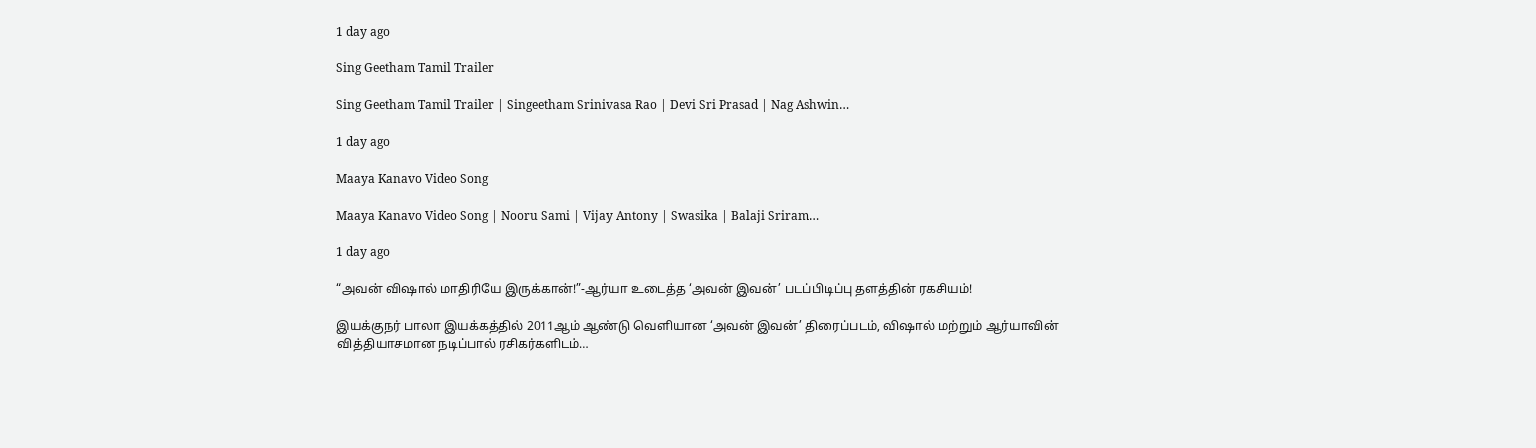1 day ago

Sing Geetham Tamil Trailer

Sing Geetham Tamil Trailer | Singeetham Srinivasa Rao | Devi Sri Prasad | Nag Ashwin…

1 day ago

Maaya Kanavo Video Song

Maaya Kanavo Video Song | Nooru Sami | Vijay Antony | Swasika | Balaji Sriram…

1 day ago

“அவன் விஷால் மாதிரியே இருக்கான்!”-ஆர்யா உடைத்த ‘அவன் இவன்’ படப்பிடிப்பு தளத்தின் ரகசியம்!

இயக்குநர் பாலா இயக்கத்தில் 2011ஆம் ஆண்டு வெளியான ‘அவன் இவன்’ திரைப்படம், விஷால் மற்றும் ஆர்யாவின் வித்தியாசமான நடிப்பால் ரசிகர்களிடம்…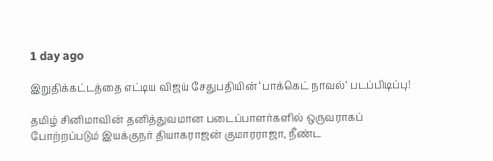1 day ago

இறுதிக்கட்டத்தை எட்டிய விஜய் சேதுபதியின் ‘பாக்கெட் நாவல்’ படப்பிடிப்பு!

தமிழ் சினிமாவின் தனித்துவமான படைப்பாளர்களில் ஒருவராகப் போற்றப்படும் இயக்குநர் தியாகராஜன் குமாரராஜா, நீண்ட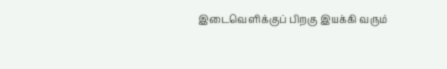இடைவெளிக்குப் பிறகு இயக்கி வரும்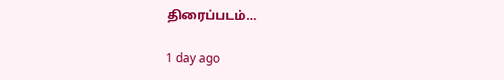திரைப்படம்…

1 day ago